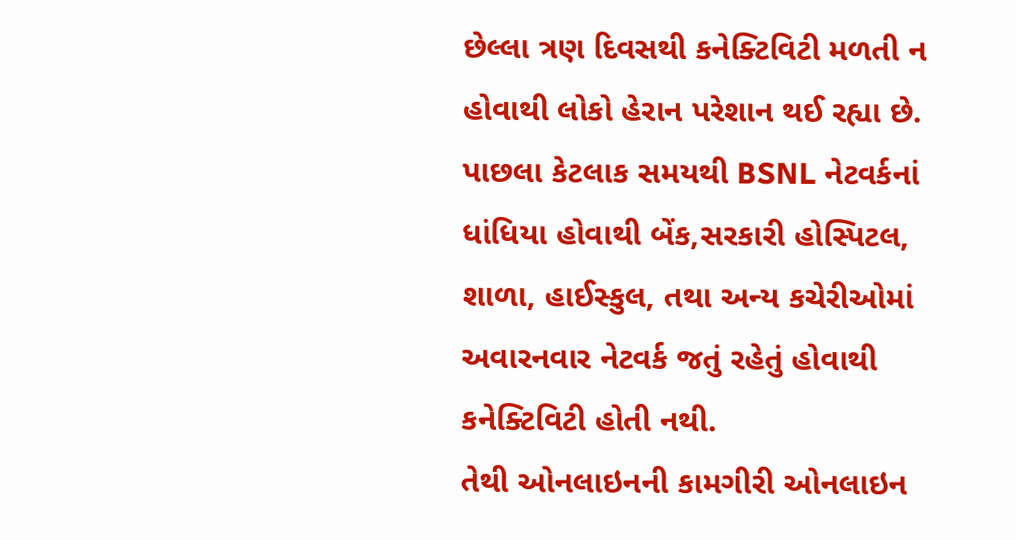છેલ્લા ત્રણ દિવસથી કનેક્ટિવિટી મળતી ન હોવાથી લોકો હેરાન પરેશાન થઈ રહ્યા છે.
પાછલા કેટલાક સમયથી BSNL નેટવર્કનાં ધાંધિયા હોવાથી બેંક,સરકારી હોસ્પિટલ, શાળા, હાઈસ્કુલ, તથા અન્ય કચેરીઓમાં અવારનવાર નેટવર્ક જતું રહેતું હોવાથી કનેક્ટિવિટી હોતી નથી.
તેથી ઓનલાઇનની કામગીરી ઓનલાઇન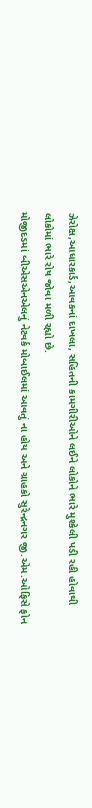ઝેરોક્ષ,આધારકાર્ડ,આવકનાં દાખલા, સહિતની કામગીરીઓને લઈને લોકોને ભારે મુશ્કેલી પડી રહી હોવાથી લોકોમાં ભારે રોષ જોવા મળી રહ્યો છે.
મોજીદડમાં બીએસએનએલનું નેટવર્ક મોબાઈલમાં આવતું ના હોય અને ગ્રાહકો સુરેન્દ્રનગર જી.એમ.ઓફિસે ફોન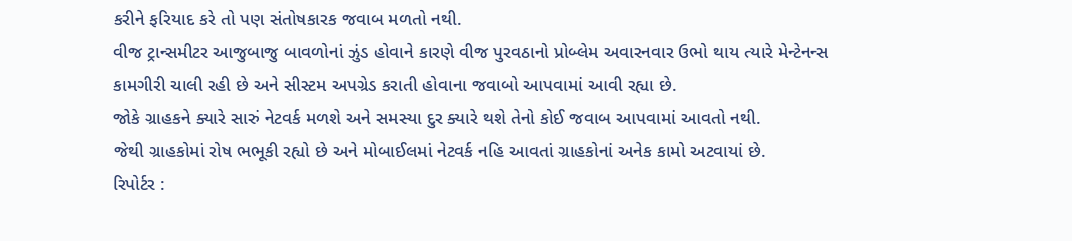કરીને ફરિયાદ કરે તો પણ સંતોષકારક જવાબ મળતો નથી.
વીજ ટ્રાન્સમીટર આજુબાજુ બાવળોનાં ઝુંડ હોવાને કારણે વીજ પુરવઠાનો પ્રોબ્લેમ અવારનવાર ઉભો થાય ત્યારે મેન્ટેનન્સ કામગીરી ચાલી રહી છે અને સીસ્ટમ અપગ્રેડ કરાતી હોવાના જવાબો આપવામાં આવી રહ્યા છે.
જોકે ગ્રાહકને ક્યારે સારું નેટવર્ક મળશે અને સમસ્યા દુર ક્યારે થશે તેનો કોઈ જવાબ આપવામાં આવતો નથી.
જેથી ગ્રાહકોમાં રોષ ભભૂકી રહ્યો છે અને મોબાઈલમાં નેટવર્ક નહિ આવતાં ગ્રાહકોનાં અનેક કામો અટવાયાં છે.
રિપોર્ટર :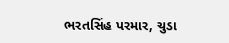ભરતસિંહ પરમાર, ચુડા